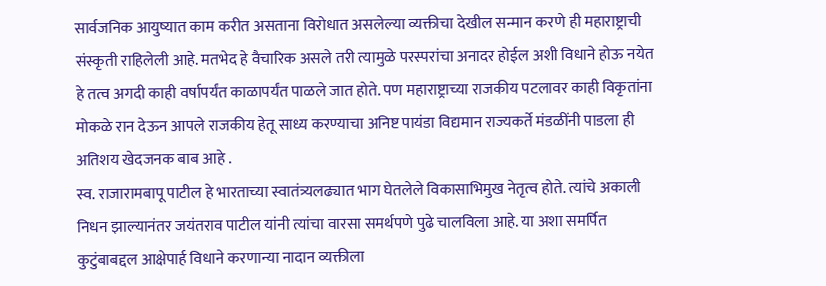सार्वजनिक आयुष्यात काम करीत असताना विरोधात असलेल्या व्यक्तीचा देखील सन्मान करणे ही महाराष्ट्राची संस्कृती राहिलेली आहे. मतभेद हे वैचारिक असले तरी त्यामुळे परस्परांचा अनादर होईल अशी विधाने होऊ नयेत हे तत्व अगदी काही वर्षापर्यंत काळापर्यंत पाळले जात होते. पण महाराष्ट्राच्या राजकीय पटलावर काही विकृतांना मोकळे रान देऊन आपले राजकीय हेतू साध्य करण्याचा अनिष्ट पायंडा विद्यमान राज्यकर्ते मंडळींनी पाडला ही अतिशय खेदजनक बाब आहे .
स्व. राजारामबापू पाटील हे भारताच्या स्वातंत्र्यलढ्यात भाग घेतलेले विकासाभिमुख नेतृत्व होते. त्यांचे अकाली निधन झाल्यानंतर जयंतराव पाटील यांनी त्यांचा वारसा समर्थपणे पुढे चालविला आहे. या अशा समर्पित कुटुंबाबद्दल आक्षेपार्ह विधाने करणान्या नादान व्यक्तीला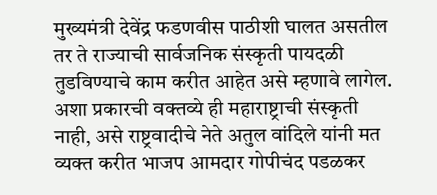मुख्यमंत्री देवेंद्र फडणवीस पाठीशी घालत असतील तर ते राज्याची सार्वजनिक संस्कृती पायदळी तुडविण्याचे काम करीत आहेत असे म्हणावे लागेल. अशा प्रकारची वक्तव्ये ही महाराष्ट्राची संस्कृती नाही, असे राष्ट्रवादीचे नेते अतुल वांदिले यांनी मत व्यक्त करीत भाजप आमदार गोपीचंद पडळकर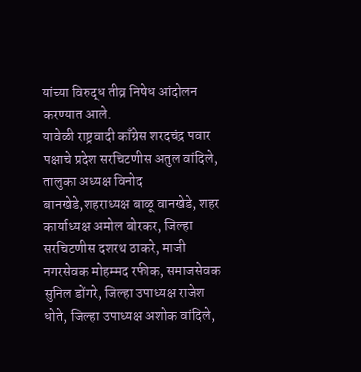यांच्या विरुद्ध तीव्र निषेध आंदोलन करण्यात आले.
यावेळी राष्ट्रवादी काँग्रेस शरदचंद्र पवार पक्षाचे प्रदेश सरचिटणीस अतुल वांदिले, तालुका अध्यक्ष विनोद बानखेडे,शहराध्यक्ष बाळू वानखेडे, शहर कार्याध्यक्ष अमोल बोरकर, जिल्हा सरचिटणीस दशरथ ठाकरे, माजी नगरसेवक मोहम्मद रफीक, समाजसेवक सुनिल डोंगरे, जिल्हा उपाध्यक्ष राजेश धोते, जिल्हा उपाध्यक्ष अशोक वांदिले,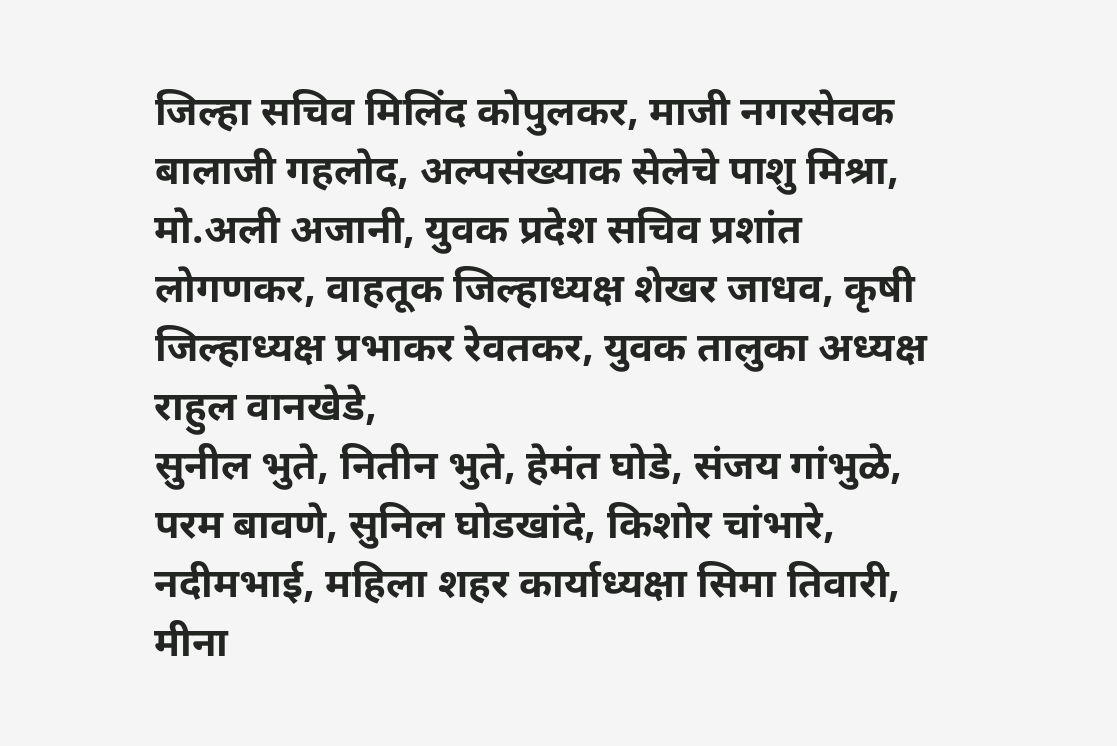जिल्हा सचिव मिलिंद कोपुलकर, माजी नगरसेवक बालाजी गहलोद, अल्पसंख्याक सेलेचे पाशु मिश्रा, मो.अली अजानी, युवक प्रदेश सचिव प्रशांत लोगणकर, वाहतूक जिल्हाध्यक्ष शेखर जाधव, कृषी जिल्हाध्यक्ष प्रभाकर रेवतकर, युवक तालुका अध्यक्ष राहुल वानखेडे,
सुनील भुते, नितीन भुते, हेमंत घोडे, संजय गांभुळे, परम बावणे, सुनिल घोडखांदे, किशोर चांभारे, नदीमभाई, महिला शहर कार्याध्यक्षा सिमा तिवारी, मीना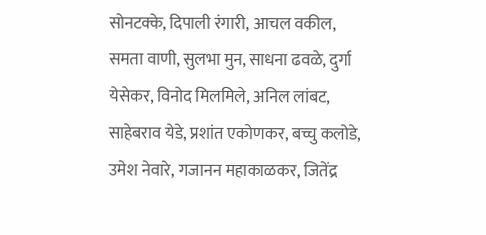सोनटक्के, दिपाली रंगारी, आचल वकील, समता वाणी, सुलभा मुन, साधना ढवळे, दुर्गा येसेकर, विनोद मिलमिले, अनिल लांबट, साहेबराव येडे, प्रशांत एकोणकर, बच्चु कलोडे, उमेश नेवारे, गजानन महाकाळकर, जितेंद्र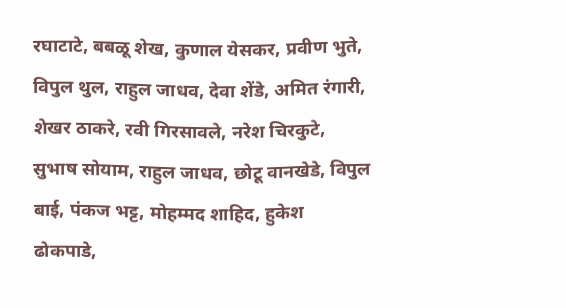रघाटाटे, बबळू शेख, कुणाल येसकर, प्रवीण भुते, विपुल थुल, राहुल जाधव, देवा शेंडे, अमित रंगारी, शेखर ठाकरे, रवी गिरसावले, नरेश चिरकुटे, सुभाष सोयाम, राहुल जाधव, छोटू वानखेडे, विपुल बाई, पंकज भट्ट, मोहम्मद शाहिद, हुकेश ढोकपाडे,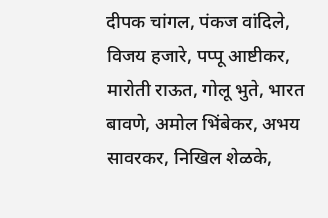दीपक चांगल, पंकज वांदिले, विजय हजारे, पप्पू आष्टीकर, मारोती राऊत, गोलू भुते, भारत बावणे, अमोल भिंबेकर, अभय सावरकर, निखिल शेळके,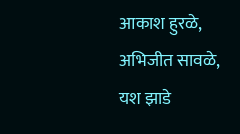आकाश हुरळे, अभिजीत सावळे, यश झाडे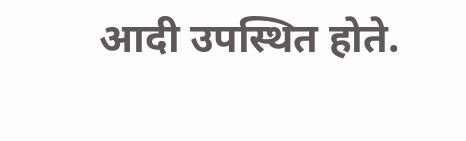आदी उपस्थित होते.